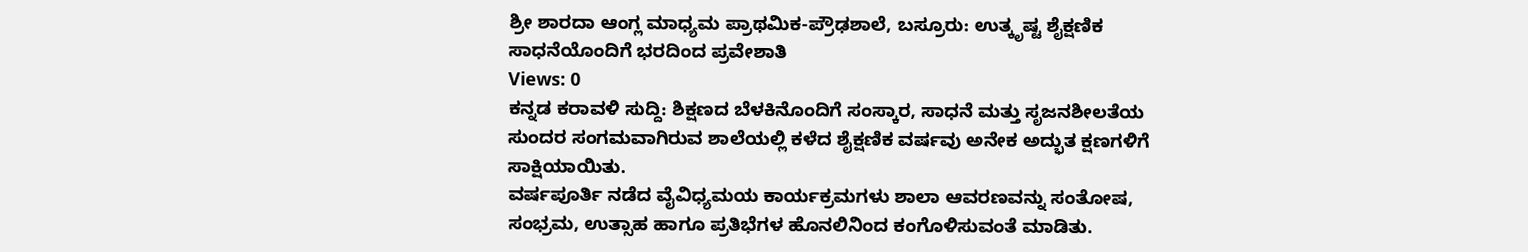ಶ್ರೀ ಶಾರದಾ ಆಂಗ್ಲ ಮಾಧ್ಯಮ ಪ್ರಾಥಮಿಕ-ಪ್ರೌಢಶಾಲೆ, ಬಸ್ರೂರು: ಉತ್ಕೃಷ್ಟ ಶೈಕ್ಷಣಿಕ ಸಾಧನೆಯೊಂದಿಗೆ ಭರದಿಂದ ಪ್ರವೇಶಾತಿ
Views: 0
ಕನ್ನಡ ಕರಾವಳಿ ಸುದ್ದಿ: ಶಿಕ್ಷಣದ ಬೆಳಕಿನೊಂದಿಗೆ ಸಂಸ್ಕಾರ, ಸಾಧನೆ ಮತ್ತು ಸೃಜನಶೀಲತೆಯ ಸುಂದರ ಸಂಗಮವಾಗಿರುವ ಶಾಲೆಯಲ್ಲಿ ಕಳೆದ ಶೈಕ್ಷಣಿಕ ವರ್ಷವು ಅನೇಕ ಅದ್ಭುತ ಕ್ಷಣಗಳಿಗೆ ಸಾಕ್ಷಿಯಾಯಿತು.
ವರ್ಷಪೂರ್ತಿ ನಡೆದ ವೈವಿಧ್ಯಮಯ ಕಾರ್ಯಕ್ರಮಗಳು ಶಾಲಾ ಆವರಣವನ್ನು ಸಂತೋಷ, ಸಂಭ್ರಮ, ಉತ್ಸಾಹ ಹಾಗೂ ಪ್ರತಿಭೆಗಳ ಹೊನಲಿನಿಂದ ಕಂಗೊಳಿಸುವಂತೆ ಮಾಡಿತು.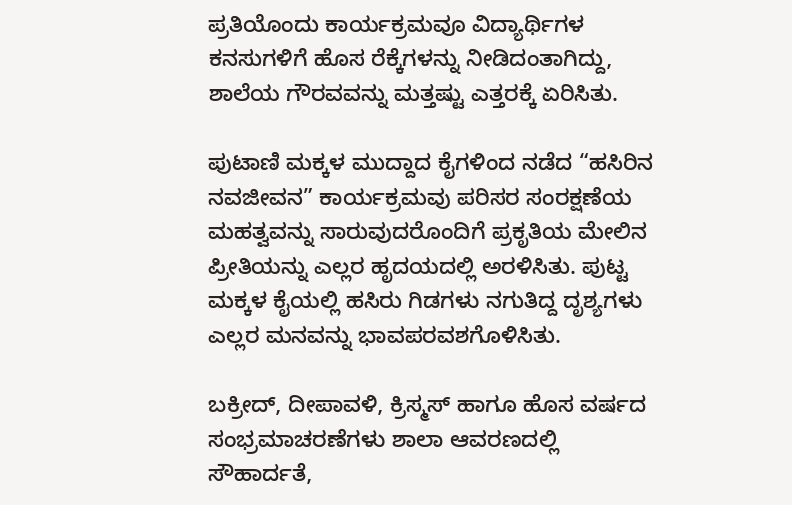ಪ್ರತಿಯೊಂದು ಕಾರ್ಯಕ್ರಮವೂ ವಿದ್ಯಾರ್ಥಿಗಳ ಕನಸುಗಳಿಗೆ ಹೊಸ ರೆಕ್ಕೆಗಳನ್ನು ನೀಡಿದಂತಾಗಿದ್ದು, ಶಾಲೆಯ ಗೌರವವನ್ನು ಮತ್ತಷ್ಟು ಎತ್ತರಕ್ಕೆ ಏರಿಸಿತು.

ಪುಟಾಣಿ ಮಕ್ಕಳ ಮುದ್ದಾದ ಕೈಗಳಿಂದ ನಡೆದ “ಹಸಿರಿನ ನವಜೀವನ” ಕಾರ್ಯಕ್ರಮವು ಪರಿಸರ ಸಂರಕ್ಷಣೆಯ ಮಹತ್ವವನ್ನು ಸಾರುವುದರೊಂದಿಗೆ ಪ್ರಕೃತಿಯ ಮೇಲಿನ ಪ್ರೀತಿಯನ್ನು ಎಲ್ಲರ ಹೃದಯದಲ್ಲಿ ಅರಳಿಸಿತು. ಪುಟ್ಟ ಮಕ್ಕಳ ಕೈಯಲ್ಲಿ ಹಸಿರು ಗಿಡಗಳು ನಗುತಿದ್ದ ದೃಶ್ಯಗಳು ಎಲ್ಲರ ಮನವನ್ನು ಭಾವಪರವಶಗೊಳಿಸಿತು.

ಬಕ್ರೀದ್, ದೀಪಾವಳಿ, ಕ್ರಿಸ್ಮಸ್ ಹಾಗೂ ಹೊಸ ವರ್ಷದ ಸಂಭ್ರಮಾಚರಣೆಗಳು ಶಾಲಾ ಆವರಣದಲ್ಲಿ ಸೌಹಾರ್ದತೆ,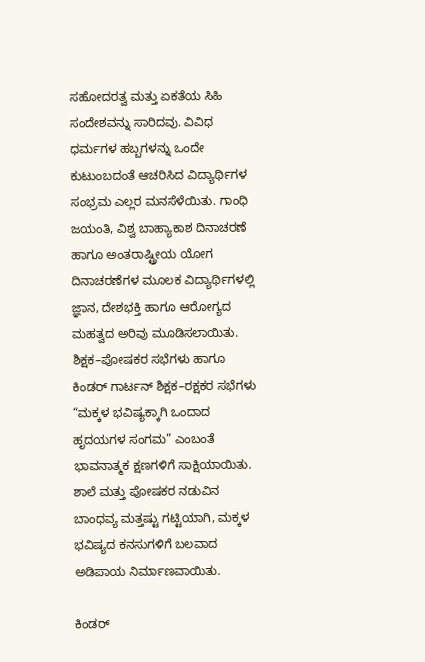ಸಹೋದರತ್ವ ಮತ್ತು ಏಕತೆಯ ಸಿಹಿ ಸಂದೇಶವನ್ನು ಸಾರಿದವು. ವಿವಿಧ ಧರ್ಮಗಳ ಹಬ್ಬಗಳನ್ನು ಒಂದೇ ಕುಟುಂಬದಂತೆ ಆಚರಿಸಿದ ವಿದ್ಯಾರ್ಥಿಗಳ ಸಂಭ್ರಮ ಎಲ್ಲರ ಮನಸೆಳೆಯಿತು. ಗಾಂಧಿ ಜಯಂತಿ, ವಿಶ್ವ ಬಾಹ್ಯಾಕಾಶ ದಿನಾಚರಣೆ ಹಾಗೂ ಅಂತರಾಷ್ಟ್ರೀಯ ಯೋಗ ದಿನಾಚರಣೆಗಳ ಮೂಲಕ ವಿದ್ಯಾರ್ಥಿಗಳಲ್ಲಿ ಜ್ಞಾನ, ದೇಶಭಕ್ತಿ ಹಾಗೂ ಆರೋಗ್ಯದ ಮಹತ್ವದ ಅರಿವು ಮೂಡಿಸಲಾಯಿತು.
ಶಿಕ್ಷಕ–ಪೋಷಕರ ಸಭೆಗಳು ಹಾಗೂ ಕಿಂಡರ್ ಗಾರ್ಟನ್ ಶಿಕ್ಷಕ–ರಕ್ಷಕರ ಸಭೆಗಳು “ಮಕ್ಕಳ ಭವಿಷ್ಯಕ್ಕಾಗಿ ಒಂದಾದ ಹೃದಯಗಳ ಸಂಗಮ” ಎಂಬಂತೆ ಭಾವನಾತ್ಮಕ ಕ್ಷಣಗಳಿಗೆ ಸಾಕ್ಷಿಯಾಯಿತು. ಶಾಲೆ ಮತ್ತು ಪೋಷಕರ ನಡುವಿನ ಬಾಂಧವ್ಯ ಮತ್ತಷ್ಟು ಗಟ್ಟಿಯಾಗಿ, ಮಕ್ಕಳ ಭವಿಷ್ಯದ ಕನಸುಗಳಿಗೆ ಬಲವಾದ ಅಡಿಪಾಯ ನಿರ್ಮಾಣವಾಯಿತು.

ಕಿಂಡರ್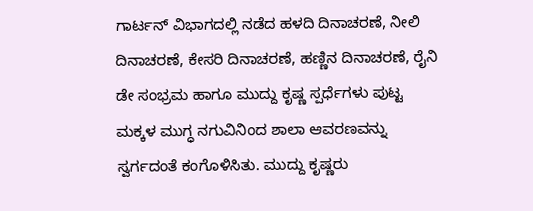ಗಾರ್ಟನ್ ವಿಭಾಗದಲ್ಲಿ ನಡೆದ ಹಳದಿ ದಿನಾಚರಣೆ, ನೀಲಿ ದಿನಾಚರಣೆ, ಕೇಸರಿ ದಿನಾಚರಣೆ, ಹಣ್ಣಿನ ದಿನಾಚರಣೆ, ರೈನಿ ಡೇ ಸಂಭ್ರಮ ಹಾಗೂ ಮುದ್ದು ಕೃಷ್ಣ ಸ್ಪರ್ಧೆಗಳು ಪುಟ್ಟ ಮಕ್ಕಳ ಮುಗ್ಧ ನಗುವಿನಿಂದ ಶಾಲಾ ಆವರಣವನ್ನು ಸ್ವರ್ಗದಂತೆ ಕಂಗೊಳಿಸಿತು. ಮುದ್ದು ಕೃಷ್ಣರು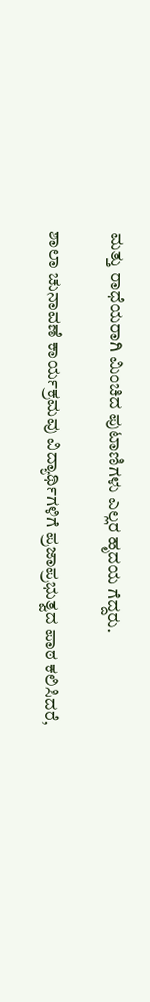ಮತ್ತು ರಾಧೆಯರಾಗಿ ಮಿಂಚಿದ ಪುಟಾಣಿಗಳು ಎಲ್ಲರ ಹೃದಯ ಗೆದ್ದರು.

ಶಾಲಾ ಚುನಾವಣೆ ಕಾರ್ಯಕ್ರಮವು ವಿದ್ಯಾರ್ಥಿಗಳಿಗೆ ಪ್ರಜಾಪ್ರಭುತ್ವದ ಪಾಠ ಕಲಿಸಿದರೆ,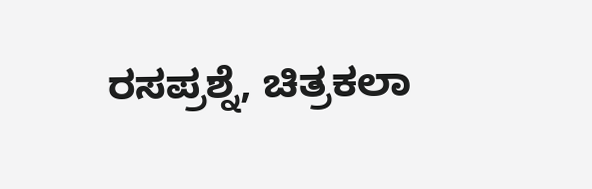ರಸಪ್ರಶ್ನೆ, ಚಿತ್ರಕಲಾ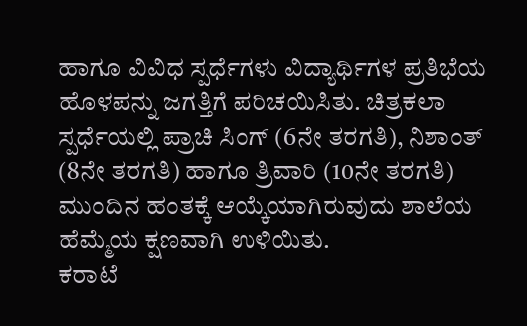ಹಾಗೂ ವಿವಿಧ ಸ್ಪರ್ಧೆಗಳು ವಿದ್ಯಾರ್ಥಿಗಳ ಪ್ರತಿಭೆಯ ಹೊಳಪನ್ನು ಜಗತ್ತಿಗೆ ಪರಿಚಯಿಸಿತು. ಚಿತ್ರಕಲಾ ಸ್ಪರ್ಧೆಯಲ್ಲಿ ಪ್ರಾಚಿ ಸಿಂಗ್ (6ನೇ ತರಗತಿ), ನಿಶಾಂತ್ (8ನೇ ತರಗತಿ) ಹಾಗೂ ತ್ರಿವಾರಿ (10ನೇ ತರಗತಿ) ಮುಂದಿನ ಹಂತಕ್ಕೆ ಆಯ್ಕೆಯಾಗಿರುವುದು ಶಾಲೆಯ ಹೆಮ್ಮೆಯ ಕ್ಷಣವಾಗಿ ಉಳಿಯಿತು.
ಕರಾಟೆ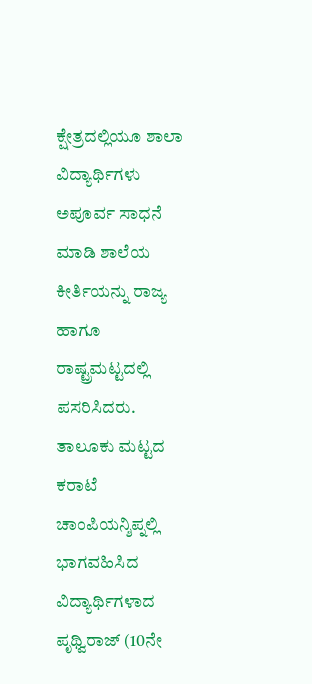ಕ್ಷೇತ್ರದಲ್ಲಿಯೂ ಶಾಲಾ ವಿದ್ಯಾರ್ಥಿಗಳು ಅಪೂರ್ವ ಸಾಧನೆ ಮಾಡಿ ಶಾಲೆಯ ಕೀರ್ತಿಯನ್ನು ರಾಜ್ಯ ಹಾಗೂ ರಾಷ್ಟ್ರಮಟ್ಟದಲ್ಲಿ ಪಸರಿಸಿದರು. ತಾಲೂಕು ಮಟ್ಟದ ಕರಾಟೆ ಚಾಂಪಿಯನ್ಶಿಪ್ನಲ್ಲಿ ಭಾಗವಹಿಸಿದ ವಿದ್ಯಾರ್ಥಿಗಳಾದ ಪೃಥ್ವಿರಾಜ್ (10ನೇ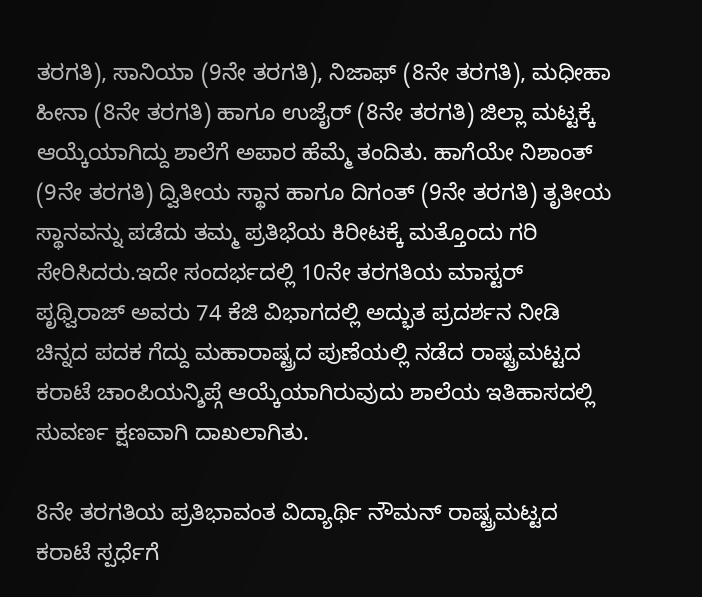ತರಗತಿ), ಸಾನಿಯಾ (9ನೇ ತರಗತಿ), ನಿಜಾಫ್ (8ನೇ ತರಗತಿ), ಮಧೀಹಾ ಹೀನಾ (8ನೇ ತರಗತಿ) ಹಾಗೂ ಉಜೈರ್ (8ನೇ ತರಗತಿ) ಜಿಲ್ಲಾ ಮಟ್ಟಕ್ಕೆ ಆಯ್ಕೆಯಾಗಿದ್ದು ಶಾಲೆಗೆ ಅಪಾರ ಹೆಮ್ಮೆ ತಂದಿತು. ಹಾಗೆಯೇ ನಿಶಾಂತ್ (9ನೇ ತರಗತಿ) ದ್ವಿತೀಯ ಸ್ಥಾನ ಹಾಗೂ ದಿಗಂತ್ (9ನೇ ತರಗತಿ) ತೃತೀಯ ಸ್ಥಾನವನ್ನು ಪಡೆದು ತಮ್ಮ ಪ್ರತಿಭೆಯ ಕಿರೀಟಕ್ಕೆ ಮತ್ತೊಂದು ಗರಿ ಸೇರಿಸಿದರು.ಇದೇ ಸಂದರ್ಭದಲ್ಲಿ 10ನೇ ತರಗತಿಯ ಮಾಸ್ಟರ್ ಪೃಥ್ವಿರಾಜ್ ಅವರು 74 ಕೆಜಿ ವಿಭಾಗದಲ್ಲಿ ಅದ್ಭುತ ಪ್ರದರ್ಶನ ನೀಡಿ ಚಿನ್ನದ ಪದಕ ಗೆದ್ದು ಮಹಾರಾಷ್ಟ್ರದ ಪುಣೆಯಲ್ಲಿ ನಡೆದ ರಾಷ್ಟ್ರಮಟ್ಟದ ಕರಾಟೆ ಚಾಂಪಿಯನ್ಶಿಪ್ಗೆ ಆಯ್ಕೆಯಾಗಿರುವುದು ಶಾಲೆಯ ಇತಿಹಾಸದಲ್ಲಿ ಸುವರ್ಣ ಕ್ಷಣವಾಗಿ ದಾಖಲಾಗಿತು.

8ನೇ ತರಗತಿಯ ಪ್ರತಿಭಾವಂತ ವಿದ್ಯಾರ್ಥಿ ನೌಮನ್ ರಾಷ್ಟ್ರಮಟ್ಟದ ಕರಾಟೆ ಸ್ಪರ್ಧೆಗೆ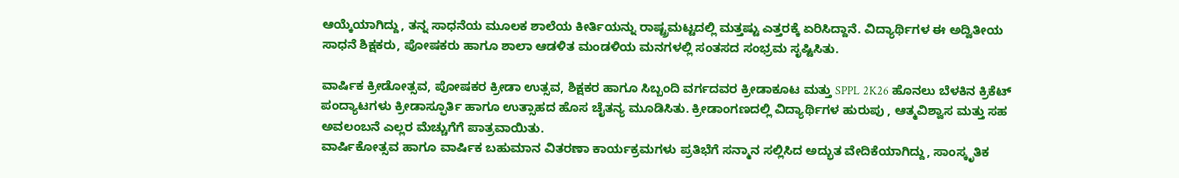ಆಯ್ಕೆಯಾಗಿದ್ದು, ತನ್ನ ಸಾಧನೆಯ ಮೂಲಕ ಶಾಲೆಯ ಕೀರ್ತಿಯನ್ನು ರಾಷ್ಟ್ರಮಟ್ಟದಲ್ಲಿ ಮತ್ತಷ್ಟು ಎತ್ತರಕ್ಕೆ ಏರಿಸಿದ್ದಾನೆ. ವಿದ್ಯಾರ್ಥಿಗಳ ಈ ಅದ್ವಿತೀಯ ಸಾಧನೆ ಶಿಕ್ಷಕರು, ಪೋಷಕರು ಹಾಗೂ ಶಾಲಾ ಆಡಳಿತ ಮಂಡಳಿಯ ಮನಗಳಲ್ಲಿ ಸಂತಸದ ಸಂಭ್ರಮ ಸೃಷ್ಟಿಸಿತು.

ವಾರ್ಷಿಕ ಕ್ರೀಡೋತ್ಸವ, ಪೋಷಕರ ಕ್ರೀಡಾ ಉತ್ಸವ, ಶಿಕ್ಷಕರ ಹಾಗೂ ಸಿಬ್ಬಂದಿ ವರ್ಗದವರ ಕ್ರೀಡಾಕೂಟ ಮತ್ತು SPPL 2K26 ಹೊನಲು ಬೆಳಕಿನ ಕ್ರಿಕೆಟ್ ಪಂದ್ಯಾಟಗಳು ಕ್ರೀಡಾಸ್ಫೂರ್ತಿ ಹಾಗೂ ಉತ್ಸಾಹದ ಹೊಸ ಚೈತನ್ಯ ಮೂಡಿಸಿತು. ಕ್ರೀಡಾಂಗಣದಲ್ಲಿ ವಿದ್ಯಾರ್ಥಿಗಳ ಹುರುಪು , ಆತ್ಮವಿಶ್ವಾಸ ಮತ್ತು ಸಹ ಅವಲಂಬನೆ ಎಲ್ಲರ ಮೆಚ್ಚುಗೆಗೆ ಪಾತ್ರವಾಯಿತು.
ವಾರ್ಷಿಕೋತ್ಸವ ಹಾಗೂ ವಾರ್ಷಿಕ ಬಹುಮಾನ ವಿತರಣಾ ಕಾರ್ಯಕ್ರಮಗಳು ಪ್ರತಿಭೆಗೆ ಸನ್ಮಾನ ಸಲ್ಲಿಸಿದ ಅದ್ಭುತ ವೇದಿಕೆಯಾಗಿದ್ದು, ಸಾಂಸ್ಕೃತಿಕ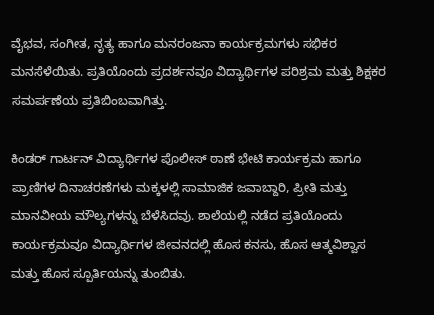ವೈಭವ, ಸಂಗೀತ, ನೃತ್ಯ ಹಾಗೂ ಮನರಂಜನಾ ಕಾರ್ಯಕ್ರಮಗಳು ಸಭಿಕರ ಮನಸೆಳೆಯಿತು. ಪ್ರತಿಯೊಂದು ಪ್ರದರ್ಶನವೂ ವಿದ್ಯಾರ್ಥಿಗಳ ಪರಿಶ್ರಮ ಮತ್ತು ಶಿಕ್ಷಕರ ಸಮರ್ಪಣೆಯ ಪ್ರತಿಬಿಂಬವಾಗಿತ್ತು.

ಕಿಂಡರ್ ಗಾರ್ಟನ್ ವಿದ್ಯಾರ್ಥಿಗಳ ಪೊಲೀಸ್ ಠಾಣೆ ಭೇಟಿ ಕಾರ್ಯಕ್ರಮ ಹಾಗೂ ಪ್ರಾಣಿಗಳ ದಿನಾಚರಣೆಗಳು ಮಕ್ಕಳಲ್ಲಿ ಸಾಮಾಜಿಕ ಜವಾಬ್ದಾರಿ, ಪ್ರೀತಿ ಮತ್ತು ಮಾನವೀಯ ಮೌಲ್ಯಗಳನ್ನು ಬೆಳೆಸಿದವು. ಶಾಲೆಯಲ್ಲಿ ನಡೆದ ಪ್ರತಿಯೊಂದು ಕಾರ್ಯಕ್ರಮವೂ ವಿದ್ಯಾರ್ಥಿಗಳ ಜೀವನದಲ್ಲಿ ಹೊಸ ಕನಸು, ಹೊಸ ಆತ್ಮವಿಶ್ವಾಸ ಮತ್ತು ಹೊಸ ಸ್ಪೂರ್ತಿಯನ್ನು ತುಂಬಿತು.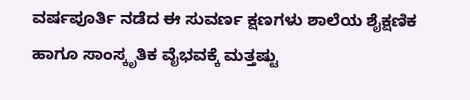ವರ್ಷಪೂರ್ತಿ ನಡೆದ ಈ ಸುವರ್ಣ ಕ್ಷಣಗಳು ಶಾಲೆಯ ಶೈಕ್ಷಣಿಕ ಹಾಗೂ ಸಾಂಸ್ಕೃತಿಕ ವೈಭವಕ್ಕೆ ಮತ್ತಷ್ಟು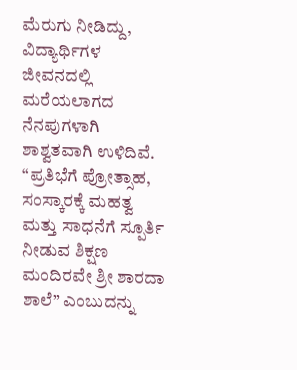ಮೆರುಗು ನೀಡಿದ್ದು, ವಿದ್ಯಾರ್ಥಿಗಳ ಜೀವನದಲ್ಲಿ ಮರೆಯಲಾಗದ ನೆನಪುಗಳಾಗಿ ಶಾಶ್ವತವಾಗಿ ಉಳಿದಿವೆ.
“ಪ್ರತಿಭೆಗೆ ಪ್ರೋತ್ಸಾಹ, ಸಂಸ್ಕಾರಕ್ಕೆ ಮಹತ್ವ ಮತ್ತು ಸಾಧನೆಗೆ ಸ್ಪೂರ್ತಿ ನೀಡುವ ಶಿಕ್ಷಣ ಮಂದಿರವೇ ಶ್ರೀ ಶಾರದಾ ಶಾಲೆ” ಎಂಬುದನ್ನು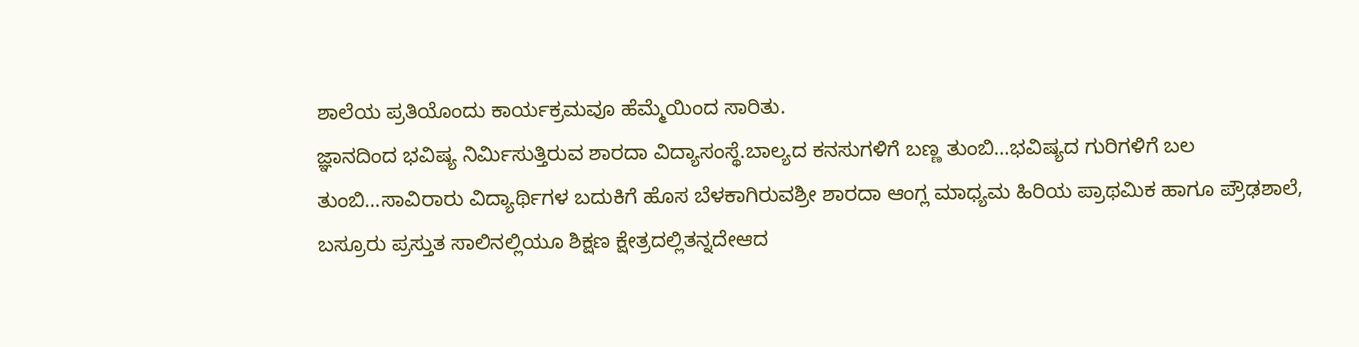ಶಾಲೆಯ ಪ್ರತಿಯೊಂದು ಕಾರ್ಯಕ್ರಮವೂ ಹೆಮ್ಮೆಯಿಂದ ಸಾರಿತು.
ಜ್ಞಾನದಿಂದ ಭವಿಷ್ಯ ನಿರ್ಮಿಸುತ್ತಿರುವ ಶಾರದಾ ವಿದ್ಯಾಸಂಸ್ಥೆ.ಬಾಲ್ಯದ ಕನಸುಗಳಿಗೆ ಬಣ್ಣ ತುಂಬಿ…ಭವಿಷ್ಯದ ಗುರಿಗಳಿಗೆ ಬಲ ತುಂಬಿ…ಸಾವಿರಾರು ವಿದ್ಯಾರ್ಥಿಗಳ ಬದುಕಿಗೆ ಹೊಸ ಬೆಳಕಾಗಿರುವಶ್ರೀ ಶಾರದಾ ಆಂಗ್ಲ ಮಾಧ್ಯಮ ಹಿರಿಯ ಪ್ರಾಥಮಿಕ ಹಾಗೂ ಪ್ರೌಢಶಾಲೆ, ಬಸ್ರೂರು ಪ್ರಸ್ತುತ ಸಾಲಿನಲ್ಲಿಯೂ ಶಿಕ್ಷಣ ಕ್ಷೇತ್ರದಲ್ಲಿತನ್ನದೇಆದ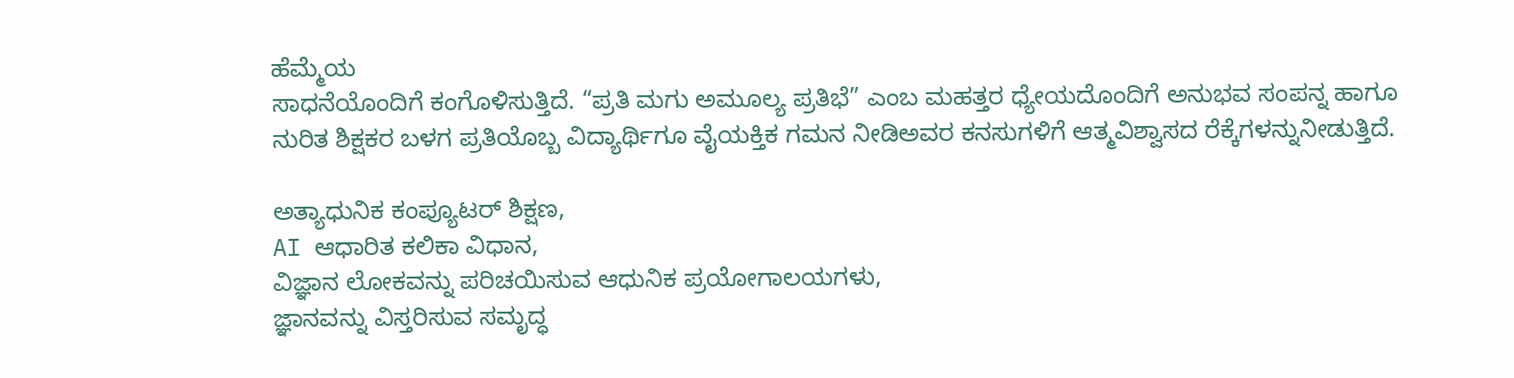ಹೆಮ್ಮೆಯ
ಸಾಧನೆಯೊಂದಿಗೆ ಕಂಗೊಳಿಸುತ್ತಿದೆ. “ಪ್ರತಿ ಮಗು ಅಮೂಲ್ಯ ಪ್ರತಿಭೆ” ಎಂಬ ಮಹತ್ತರ ಧ್ಯೇಯದೊಂದಿಗೆ ಅನುಭವ ಸಂಪನ್ನ ಹಾಗೂ ನುರಿತ ಶಿಕ್ಷಕರ ಬಳಗ ಪ್ರತಿಯೊಬ್ಬ ವಿದ್ಯಾರ್ಥಿಗೂ ವೈಯಕ್ತಿಕ ಗಮನ ನೀಡಿಅವರ ಕನಸುಗಳಿಗೆ ಆತ್ಮವಿಶ್ವಾಸದ ರೆಕ್ಕೆಗಳನ್ನುನೀಡುತ್ತಿದೆ.

ಅತ್ಯಾಧುನಿಕ ಕಂಪ್ಯೂಟರ್ ಶಿಕ್ಷಣ,
AI ಆಧಾರಿತ ಕಲಿಕಾ ವಿಧಾನ,
ವಿಜ್ಞಾನ ಲೋಕವನ್ನು ಪರಿಚಯಿಸುವ ಆಧುನಿಕ ಪ್ರಯೋಗಾಲಯಗಳು,
ಜ್ಞಾನವನ್ನು ವಿಸ್ತರಿಸುವ ಸಮೃದ್ಧ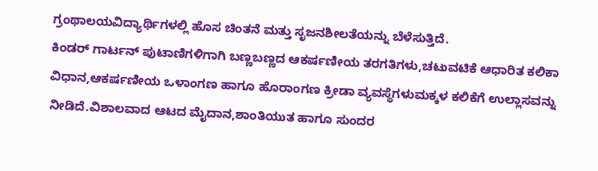ಗ್ರಂಥಾಲಯವಿದ್ಯಾರ್ಥಿಗಳಲ್ಲಿ ಹೊಸ ಚಿಂತನೆ ಮತ್ತು ಸೃಜನಶೀಲತೆಯನ್ನು ಬೆಳೆಸುತ್ತಿದೆ.
ಕಿಂಡರ್ ಗಾರ್ಟನ್ ಪುಟಾಣಿಗಳಿಗಾಗಿ ಬಣ್ಣಬಣ್ಣದ ಆಕರ್ಷಣೀಯ ತರಗತಿಗಳು,ಚಟುವಟಿಕೆ ಆಧಾರಿತ ಕಲಿಕಾ ವಿಧಾನ,ಆಕರ್ಷಣೀಯ ಒಳಾಂಗಣ ಹಾಗೂ ಹೊರಾಂಗಣ ಕ್ರೀಡಾ ವ್ಯವಸ್ಥೆಗಳುಮಕ್ಕಳ ಕಲಿಕೆಗೆ ಉಲ್ಲಾಸವನ್ನು ನೀಡಿದೆ.ವಿಶಾಲವಾದ ಆಟದ ಮೈದಾನ,ಶಾಂತಿಯುತ ಹಾಗೂ ಸುಂದರ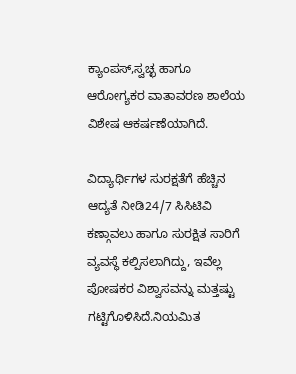ಕ್ಯಾಂಪಸ್,ಸ್ವಚ್ಛ ಹಾಗೂ ಆರೋಗ್ಯಕರ ವಾತಾವರಣ ಶಾಲೆಯ ವಿಶೇಷ ಆಕರ್ಷಣೆಯಾಗಿದೆ.

ವಿದ್ಯಾರ್ಥಿಗಳ ಸುರಕ್ಷತೆಗೆ ಹೆಚ್ಚಿನ ಆದ್ಯತೆ ನೀಡಿ24/7 ಸಿಸಿಟಿವಿ ಕಣ್ಗಾವಲು ಹಾಗೂ ಸುರಕ್ಷಿತ ಸಾರಿಗೆ ವ್ಯವಸ್ಥೆ ಕಲ್ಪಿಸಲಾಗಿದ್ದು, ಇವೆಲ್ಲ ಪೋಷಕರ ವಿಶ್ವಾಸವನ್ನು ಮತ್ತಷ್ಟು ಗಟ್ಟಿಗೊಳಿಸಿದೆ.ನಿಯಮಿತ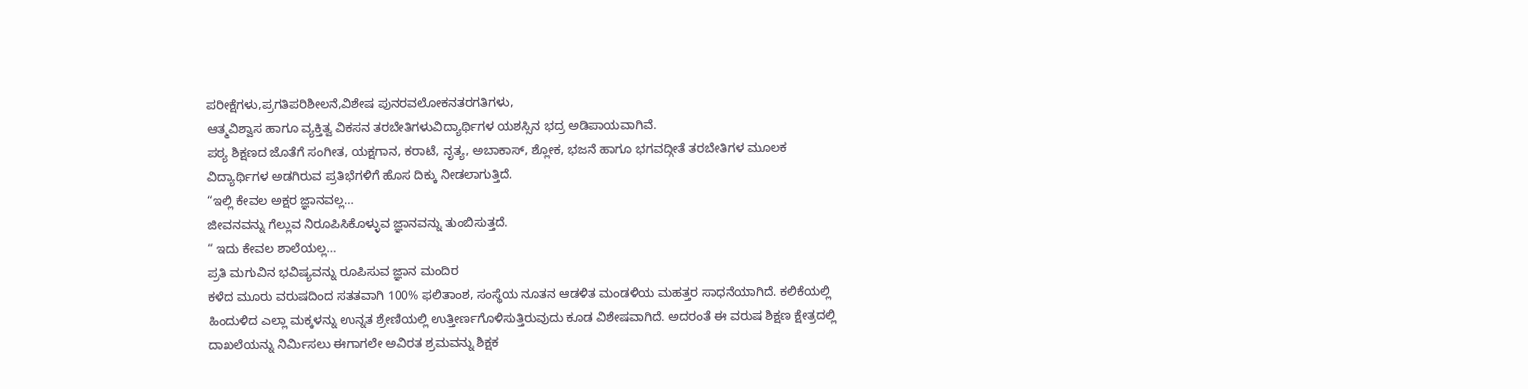ಪರೀಕ್ಷೆಗಳು,ಪ್ರಗತಿಪರಿಶೀಲನೆ,ವಿಶೇಷ ಪುನರವಲೋಕನತರಗತಿಗಳು,
ಆತ್ಮವಿಶ್ವಾಸ ಹಾಗೂ ವ್ಯಕ್ತಿತ್ವ ವಿಕಸನ ತರಬೇತಿಗಳುವಿದ್ಯಾರ್ಥಿಗಳ ಯಶಸ್ಸಿನ ಭದ್ರ ಅಡಿಪಾಯವಾಗಿವೆ.
ಪಠ್ಯ ಶಿಕ್ಷಣದ ಜೊತೆಗೆ ಸಂಗೀತ, ಯಕ್ಷಗಾನ, ಕರಾಟೆ, ನೃತ್ಯ, ಅಬಾಕಾಸ್, ಶ್ಲೋಕ, ಭಜನೆ ಹಾಗೂ ಭಗವದ್ಗೀತೆ ತರಬೇತಿಗಳ ಮೂಲಕ
ವಿದ್ಯಾರ್ಥಿಗಳ ಅಡಗಿರುವ ಪ್ರತಿಭೆಗಳಿಗೆ ಹೊಸ ದಿಕ್ಕು ನೀಡಲಾಗುತ್ತಿದೆ.
“ಇಲ್ಲಿ ಕೇವಲ ಅಕ್ಷರ ಜ್ಞಾನವಲ್ಲ…
ಜೀವನವನ್ನು ಗೆಲ್ಲುವ ನಿರೂಪಿಸಿಕೊಳ್ಳುವ ಜ್ಞಾನವನ್ನು ತುಂಬಿಸುತ್ತದೆ.
“ ಇದು ಕೇವಲ ಶಾಲೆಯಲ್ಲ…
ಪ್ರತಿ ಮಗುವಿನ ಭವಿಷ್ಯವನ್ನು ರೂಪಿಸುವ ಜ್ಞಾನ ಮಂದಿರ
ಕಳೆದ ಮೂರು ವರುಷದಿಂದ ಸತತವಾಗಿ 100% ಫಲಿತಾಂಶ, ಸಂಸ್ಥೆಯ ನೂತನ ಆಡಳಿತ ಮಂಡಳಿಯ ಮಹತ್ತರ ಸಾಧನೆಯಾಗಿದೆ. ಕಲಿಕೆಯಲ್ಲಿ ಹಿಂದುಳಿದ ಎಲ್ಲಾ ಮಕ್ಕಳನ್ನು ಉನ್ನತ ಶ್ರೇಣಿಯಲ್ಲಿ ಉತ್ತೀರ್ಣಗೊಳಿಸುತ್ತಿರುವುದು ಕೂಡ ವಿಶೇಷವಾಗಿದೆ. ಅದರಂತೆ ಈ ವರುಷ ಶಿಕ್ಷಣ ಕ್ಷೇತ್ರದಲ್ಲಿ ದಾಖಲೆಯನ್ನು ನಿರ್ಮಿಸಲು ಈಗಾಗಲೇ ಅವಿರತ ಶ್ರಮವನ್ನು ಶಿಕ್ಷಕ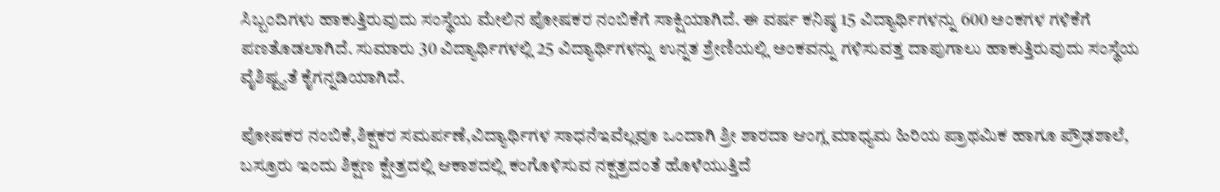ಸಿಬ್ಬಂದಿಗಳು ಹಾಕುತ್ತಿರುವುದು ಸಂಸ್ಥೆಯ ಮೇಲಿನ ಪೋಷಕರ ನಂಬಿಕೆಗೆ ಸಾಕ್ಷಿಯಾಗಿದೆ. ಈ ವರ್ಷ ಕನಿಷ್ಠ 15 ವಿದ್ಯಾರ್ಥಿಗಳನ್ನು 600 ಅಂಕಗಳ ಗಳಿಕೆಗೆ ಪಣತೊಡಲಾಗಿದೆ. ಸುಮಾರು 30 ವಿದ್ಯಾರ್ಥಿಗಳಲ್ಲಿ 25 ವಿದ್ಯಾರ್ಥಿಗಳನ್ನು ಉನ್ನತ ಶ್ರೇಣಿಯಲ್ಲಿ ಅಂಕವನ್ನು ಗಳಿಸುವತ್ತ ದಾಪುಗಾಲು ಹಾಕುತ್ತಿರುವುದು ಸಂಸ್ಥೆಯ ವೈಶಿಷ್ಟ್ಯತೆ ಕೈಗನ್ನಡಿಯಾಗಿದೆ.

ಪೋಷಕರ ನಂಬಿಕೆ,ಶಿಕ್ಷಕರ ಸಮರ್ಪಣೆ,ವಿದ್ಯಾರ್ಥಿಗಳ ಸಾಧನೆಇವೆಲ್ಲವೂ ಒಂದಾಗಿ ಶ್ರೀ ಶಾರದಾ ಆಂಗ್ಲ ಮಾಧ್ಯಮ ಹಿರಿಯ ಪ್ರಾಥಮಿಕ ಹಾಗೂ ಪ್ರೌಢಶಾಲೆ, ಬಸ್ರೂರು ಇಂದು ಶಿಕ್ಷಣ ಕ್ಷೇತ್ರದಲ್ಲಿ ಆಕಾಶದಲ್ಲಿ ಕಂಗೊಳಿಸುವ ನಕ್ಷತ್ರದಂತೆ ಹೊಳೆಯುತ್ತಿದೆ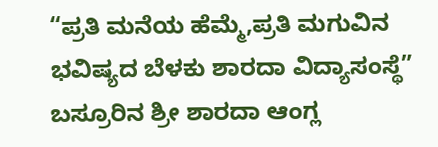“ಪ್ರತಿ ಮನೆಯ ಹೆಮ್ಮೆ,ಪ್ರತಿ ಮಗುವಿನ ಭವಿಷ್ಯದ ಬೆಳಕು ಶಾರದಾ ವಿದ್ಯಾಸಂಸ್ಥೆ”
ಬಸ್ರೂರಿನ ಶ್ರೀ ಶಾರದಾ ಆಂಗ್ಲ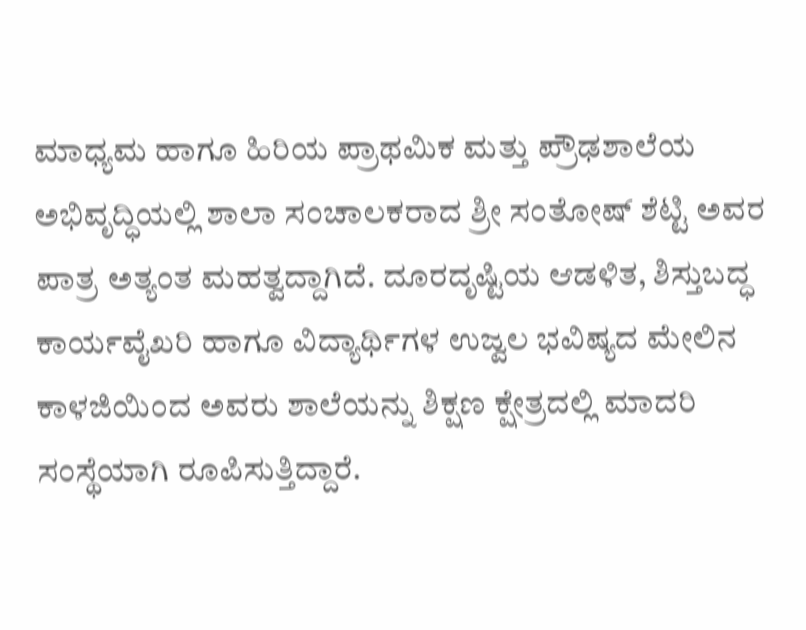ಮಾಧ್ಯಮ ಹಾಗೂ ಹಿರಿಯ ಪ್ರಾಥಮಿಕ ಮತ್ತು ಪ್ರೌಢಶಾಲೆಯ ಅಭಿವೃದ್ಧಿಯಲ್ಲಿ ಶಾಲಾ ಸಂಚಾಲಕರಾದ ಶ್ರೀ ಸಂತೋಷ್ ಶೆಟ್ಟಿ ಅವರ ಪಾತ್ರ ಅತ್ಯಂತ ಮಹತ್ವದ್ದಾಗಿದೆ. ದೂರದೃಷ್ಟಿಯ ಆಡಳಿತ, ಶಿಸ್ತುಬದ್ಧ ಕಾರ್ಯವೈಖರಿ ಹಾಗೂ ವಿದ್ಯಾರ್ಥಿಗಳ ಉಜ್ವಲ ಭವಿಷ್ಯದ ಮೇಲಿನ ಕಾಳಜಿಯಿಂದ ಅವರು ಶಾಲೆಯನ್ನು ಶಿಕ್ಷಣ ಕ್ಷೇತ್ರದಲ್ಲಿ ಮಾದರಿ ಸಂಸ್ಥೆಯಾಗಿ ರೂಪಿಸುತ್ತಿದ್ದಾರೆ.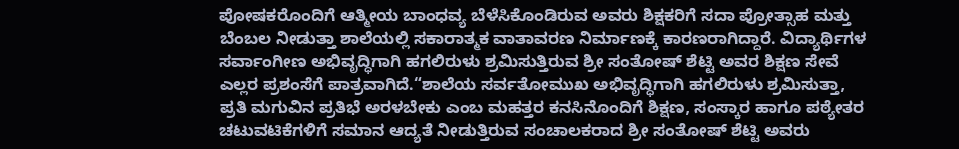ಪೋಷಕರೊಂದಿಗೆ ಆತ್ಮೀಯ ಬಾಂಧವ್ಯ ಬೆಳೆಸಿಕೊಂಡಿರುವ ಅವರು ಶಿಕ್ಷಕರಿಗೆ ಸದಾ ಪ್ರೋತ್ಸಾಹ ಮತ್ತು ಬೆಂಬಲ ನೀಡುತ್ತಾ ಶಾಲೆಯಲ್ಲಿ ಸಕಾರಾತ್ಮಕ ವಾತಾವರಣ ನಿರ್ಮಾಣಕ್ಕೆ ಕಾರಣರಾಗಿದ್ದಾರೆ. ವಿದ್ಯಾರ್ಥಿಗಳ ಸರ್ವಾಂಗೀಣ ಅಭಿವೃದ್ಧಿಗಾಗಿ ಹಗಲಿರುಳು ಶ್ರಮಿಸುತ್ತಿರುವ ಶ್ರೀ ಸಂತೋಷ್ ಶೆಟ್ಟಿ ಅವರ ಶಿಕ್ಷಣ ಸೇವೆ ಎಲ್ಲರ ಪ್ರಶಂಸೆಗೆ ಪಾತ್ರವಾಗಿದೆ.“ಶಾಲೆಯ ಸರ್ವತೋಮುಖ ಅಭಿವೃದ್ಧಿಗಾಗಿ ಹಗಲಿರುಳು ಶ್ರಮಿಸುತ್ತಾ, ಪ್ರತಿ ಮಗುವಿನ ಪ್ರತಿಭೆ ಅರಳಬೇಕು ಎಂಬ ಮಹತ್ತರ ಕನಸಿನೊಂದಿಗೆ ಶಿಕ್ಷಣ, ಸಂಸ್ಕಾರ ಹಾಗೂ ಪಠ್ಯೇತರ ಚಟುವಟಿಕೆಗಳಿಗೆ ಸಮಾನ ಆದ್ಯತೆ ನೀಡುತ್ತಿರುವ ಸಂಚಾಲಕರಾದ ಶ್ರೀ ಸಂತೋಷ್ ಶೆಟ್ಟಿ ಅವರು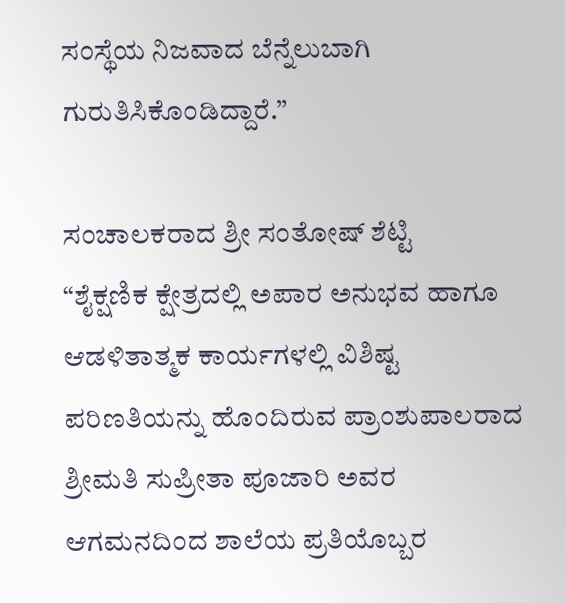ಸಂಸ್ಥೆಯ ನಿಜವಾದ ಬೆನ್ನೆಲುಬಾಗಿ ಗುರುತಿಸಿಕೊಂಡಿದ್ದಾರೆ.”

ಸಂಚಾಲಕರಾದ ಶ್ರೀ ಸಂತೋಷ್ ಶೆಟ್ಟಿ
“ಶೈಕ್ಷಣಿಕ ಕ್ಷೇತ್ರದಲ್ಲಿ ಅಪಾರ ಅನುಭವ ಹಾಗೂ ಆಡಳಿತಾತ್ಮಕ ಕಾರ್ಯಗಳಲ್ಲಿ ವಿಶಿಷ್ಟ ಪರಿಣತಿಯನ್ನು ಹೊಂದಿರುವ ಪ್ರಾಂಶುಪಾಲರಾದ ಶ್ರೀಮತಿ ಸುಪ್ರೀತಾ ಪೂಜಾರಿ ಅವರ ಆಗಮನದಿಂದ ಶಾಲೆಯ ಪ್ರತಿಯೊಬ್ಬರ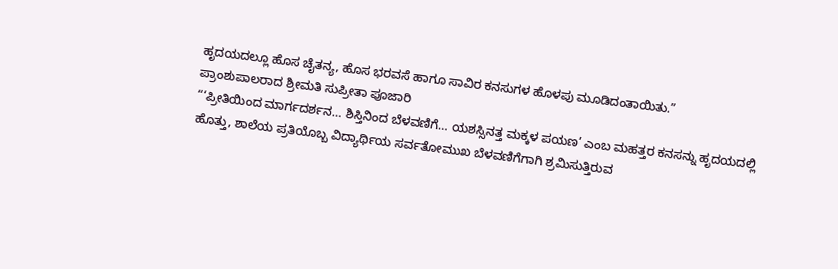ಹೃದಯದಲ್ಲೂ ಹೊಸ ಚೈತನ್ಯ, ಹೊಸ ಭರವಸೆ ಹಾಗೂ ಸಾವಿರ ಕನಸುಗಳ ಹೊಳಪು ಮೂಡಿದಂತಾಯಿತು.”
ಪ್ರಾಂಶುಪಾಲರಾದ ಶ್ರೀಮತಿ ಸುಪ್ರೀತಾ ಪೂಜಾರಿ
“‘ಪ್ರೀತಿಯಿಂದ ಮಾರ್ಗದರ್ಶನ… ಶಿಸ್ತಿನಿಂದ ಬೆಳವಣಿಗೆ… ಯಶಸ್ಸಿನತ್ತ ಮಕ್ಕಳ ಪಯಣ’ ಎಂಬ ಮಹತ್ತರ ಕನಸನ್ನು ಹೃದಯದಲ್ಲಿ ಹೊತ್ತು, ಶಾಲೆಯ ಪ್ರತಿಯೊಬ್ಬ ವಿದ್ಯಾರ್ಥಿಯ ಸರ್ವತೋಮುಖ ಬೆಳವಣಿಗೆಗಾಗಿ ಶ್ರಮಿಸುತ್ತಿರುವ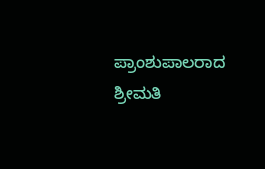ಪ್ರಾಂಶುಪಾಲರಾದ ಶ್ರೀಮತಿ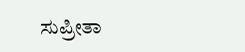ಸುಪ್ರೀತಾ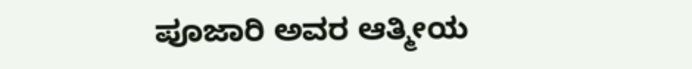ಪೂಜಾರಿ ಅವರ ಆತ್ಮೀಯ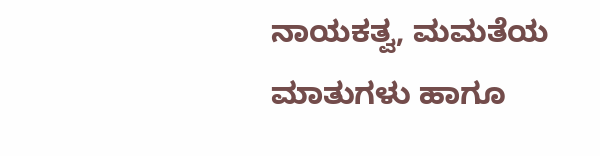ನಾಯಕತ್ವ, ಮಮತೆಯ ಮಾತುಗಳು ಹಾಗೂ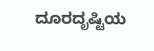ದೂರದೃಷ್ಟಿಯ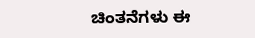ಚಿಂತನೆಗಳು ಈ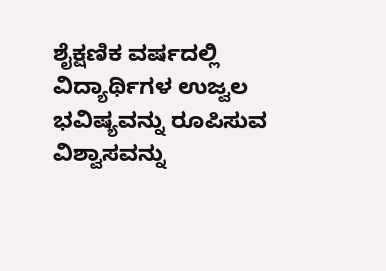ಶೈಕ್ಷಣಿಕ ವರ್ಷದಲ್ಲಿ ವಿದ್ಯಾರ್ಥಿಗಳ ಉಜ್ವಲ ಭವಿಷ್ಯವನ್ನು ರೂಪಿಸುವ ವಿಶ್ವಾಸವನ್ನು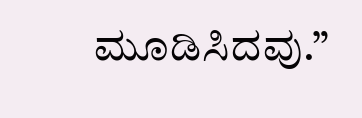ಮೂಡಿಸಿದವು.”